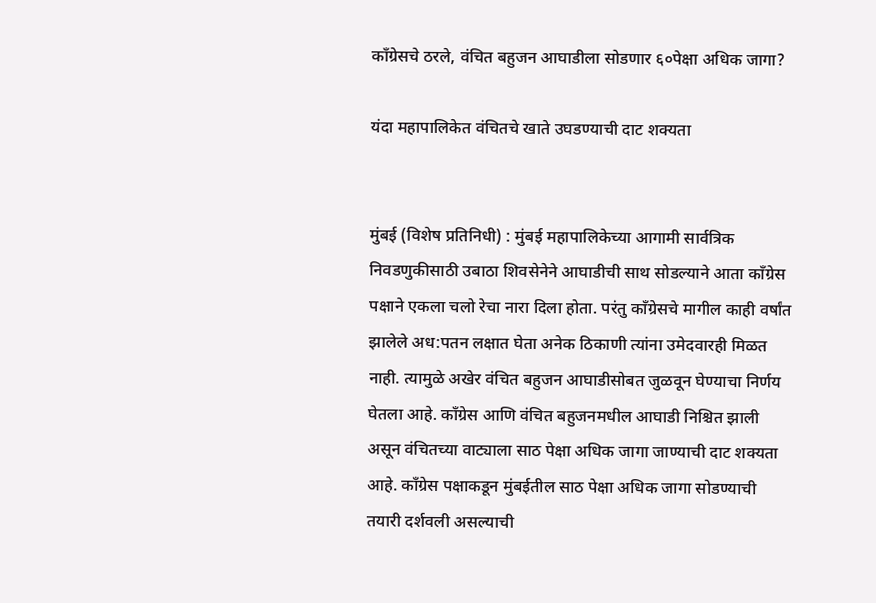काँग्रेसचे ठरले, वंचित बहुजन आघाडीला सोडणार ६०पेक्षा अधिक जागा?

यंदा महापालिकेत वंचितचे खाते उघडण्याची दाट शक्यता


मुंबई (विशेष प्रतिनिधी) : मुंबई महापालिकेच्या आगामी सार्वत्रिक निवडणुकीसाठी उबाठा शिवसेनेने आघाडीची साथ सोडल्याने आता काँग्रेस पक्षाने एकला चलो रेचा नारा दिला होता. परंतु काँग्रेसचे मागील काही वर्षांत झालेले अध:पतन लक्षात घेता अनेक ठिकाणी त्यांना उमेदवारही मिळत नाही. त्यामुळे अखेर वंचित बहुजन आघाडीसोबत जुळवून घेण्याचा निर्णय घेतला आहे. काँग्रेस आणि वंचित बहुजनमधील आघाडी निश्चित झाली असून वंचितच्या वाट्याला साठ पेक्षा अधिक जागा जाण्याची दाट शक्यता आहे. काँग्रेस पक्षाकडून मुंबईतील साठ पेक्षा अधिक जागा सोडण्याची तयारी दर्शवली असल्याची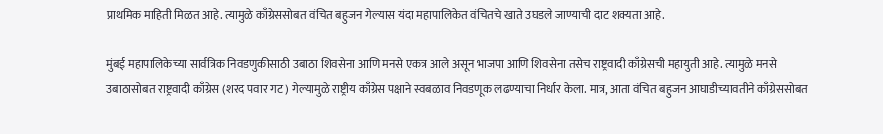प्राथमिक माहिती मिळत आहे. त्यामुळे काँग्रेससोबत वंचित बहुजन गेल्यास यंदा महापालिकेत वंचितचे खाते उघडले जाण्याची दाट शक्यता आहे.

मुंबई महापालिकेच्या सार्वत्रिक निवडणुकीसाठी उबाठा शिवसेना आणि मनसे एकत्र आले असून भाजपा आणि शिवसेना तसेच राष्ट्रवादी काँग्रेसची महायुती आहे. त्यामुळे मनसे उबाठासोबत राष्ट्रवादी काँग्रेस (शरद पवार गट) गेल्यामुळे राष्ट्रीय काँग्रेस पक्षाने स्वबळाव निवडणूक लढण्याचा निर्धार केला. मात्र, आता वंचित बहुजन आघाडीच्यावतीने काँग्रेससोबत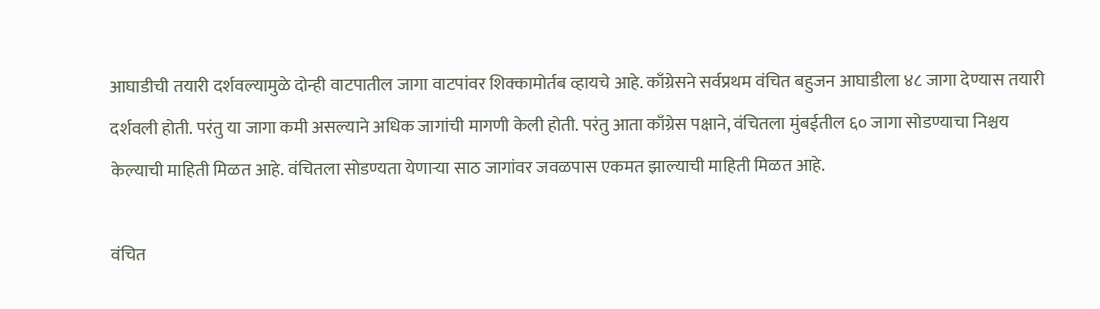आघाडीची तयारी दर्शवल्यामुळे दोन्ही वाटपातील जागा वाटपांवर शिक्कामोर्तब व्हायचे आहे. काँग्रेसने सर्वप्रथम वंचित बहुजन आघाडीला ४८ जागा देण्यास तयारी दर्शवली होती. परंतु या जागा कमी असल्याने अधिक जागांची मागणी केली होती. परंतु आता काँग्रेस पक्षाने, वंचितला मुंबईतील ६० जागा सोडण्याचा निश्चय केल्याची माहिती मिळत आहे. वंचितला सोडण्यता येणाऱ्या साठ जागांवर जवळपास एकमत झाल्याची माहिती मिळत आहे.

वंचित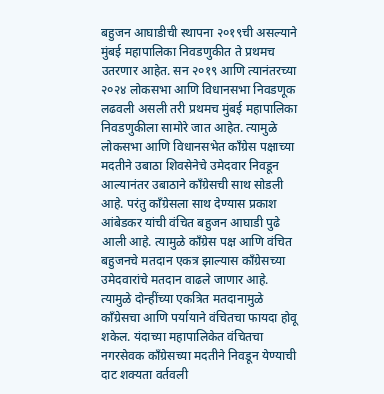बहुजन आघाडीची स्थापना २०१९ची असल्याने मुंबई महापालिका निवडणुकीत ते प्रथमच उतरणार आहेत. सन २०१९ आणि त्यानंतरच्या २०२४ लोकसभा आणि विधानसभा निवडणूक लढवली असली तरी प्रथमच मुंबई महापालिका निवडणुकीला सामोरे जात आहेत. त्यामुळे लोकसभा आणि विधानसभेत काँग्रेस पक्षाच्या मदतीने उबाठा शिवसेनेचे उमेदवार निवडून आल्यानंतर उबाठाने काँग्रेसची साथ सोडली आहे. परंतु काँग्रेसला साथ देण्यास प्रकाश आंबेडकर यांची वंचित बहुजन आघाडी पुढे आली आहे. त्यामुळे काँग्रेस पक्ष आणि वंचित बहुजनचे मतदान एकत्र झाल्यास काँग्रेसच्या उमेदवारांचे मतदान वाढले जाणार आहे. त्यामुळे दोन्हींच्या एकत्रित मतदानामुळे काँग्रेसचा आणि पर्यायाने वंचितचा फायदा होवू शकेल. यंदाच्या महापालिकेत वंचितचा नगरसेवक काँग्रेसच्या मदतीने निवडून येण्याची दाट शक्यता वर्तवली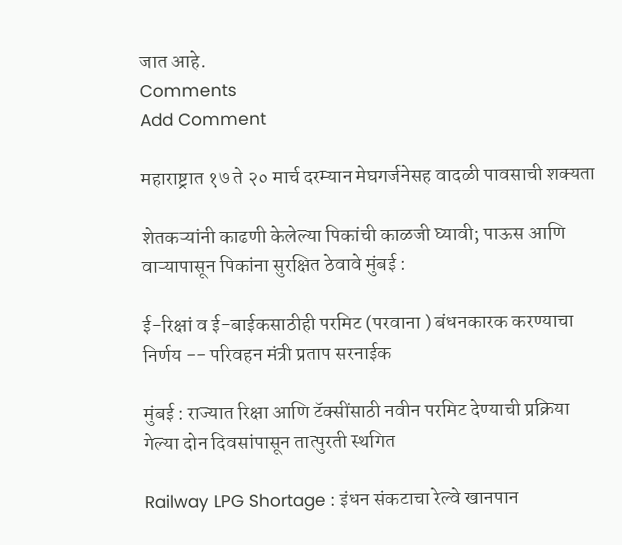जात आहे.
Comments
Add Comment

महाराष्ट्रात १७ ते २० मार्च दरम्यान मेघगर्जनेसह वादळी पावसाची शक्यता

शेतकऱ्यांनी काढणी केलेल्या पिकांची काळजी घ्यावी; पाऊस आणि वाऱ्यापासून पिकांना सुरक्षित ठेवावे मुंबई :

ई-रिक्षां व ई-बाईकसाठीही परमिट (परवाना ) बंधनकारक करण्याचा निर्णय -- परिवहन मंत्री प्रताप सरनाईक

मुंबई : राज्यात रिक्षा आणि टॅक्सींसाठी नवीन परमिट देण्याची प्रक्रिया गेल्या दोन दिवसांपासून तात्पुरती स्थगित

Railway LPG Shortage : इंधन संकटाचा रेल्वे खानपान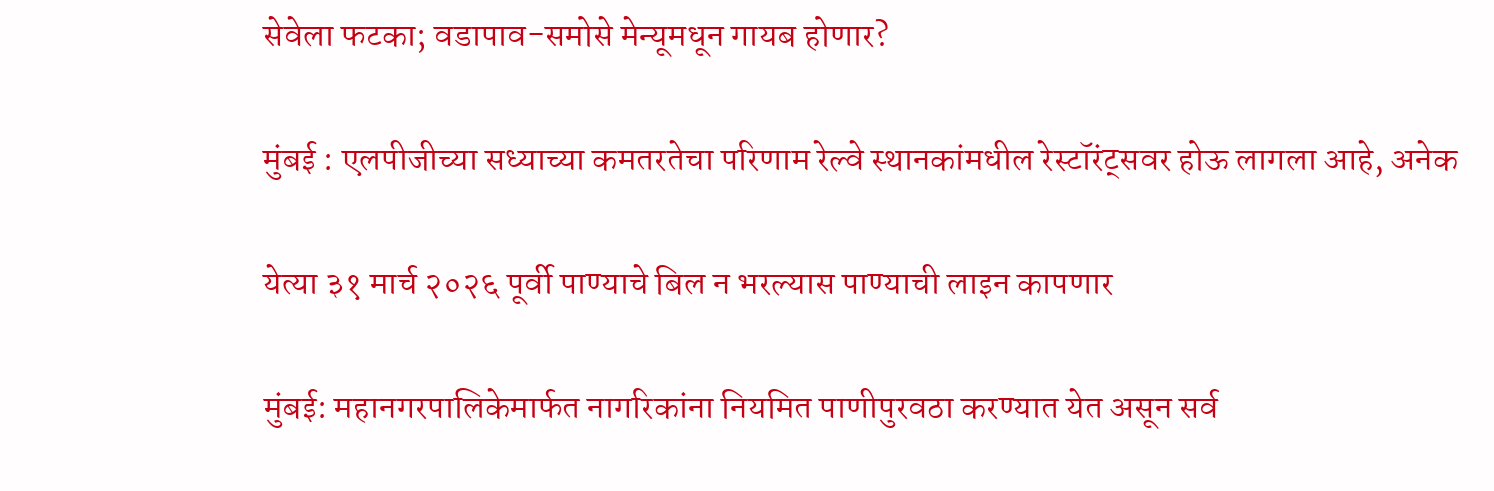सेवेला फटका; वडापाव-समोसे मेन्यूमधून गायब होणार?

मुंबई : एलपीजीच्या सध्याच्या कमतरतेचा परिणाम रेल्वे स्थानकांमधील रेस्टॉरंट्सवर होऊ लागला आहे, अनेक

येत्या ३१ मार्च २०२६ पूर्वी पाण्याचे बिल न भरल्यास पाण्याची लाइन कापणार

मुंबई: महानगरपालिकेमार्फत नागरिकांना नियमित पाणीपुरवठा करण्यात येत असून सर्व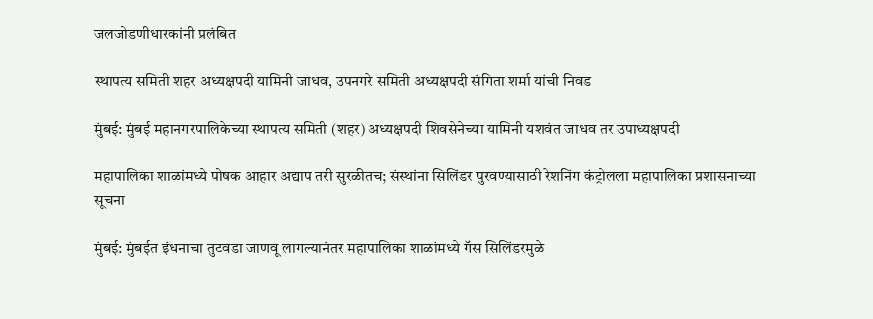जलजोडणीधारकांनी प्रलंबित

स्थापत्य समिती शहर अध्यक्षपदी यामिनी जाधव, उपनगरे समिती अध्यक्षपदी संगिता शर्मा यांची निवड

मुंबई: मुंबई महानगरपालिकेच्या स्थापत्य समिती (शहर) अध्यक्षपदी शिवसेनेच्या यामिनी यशवंत जाधव तर उपाध्यक्षपदी

महापालिका शाळांमध्ये पोषक आहार अद्याप तरी सुरळीतच; संस्थांना सिलिंडर पुरवण्यासाठी रेशनिंग कंट्रोलला महापालिका प्रशासनाच्या सूचना

मुंबई: मुंबईत इंधनाचा तुटवडा जाणवू लागल्यानंतर महापालिका शाळांमध्ये गॅस सिलिंडरमुळे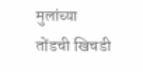मुलांच्या तोंडची खिचडी